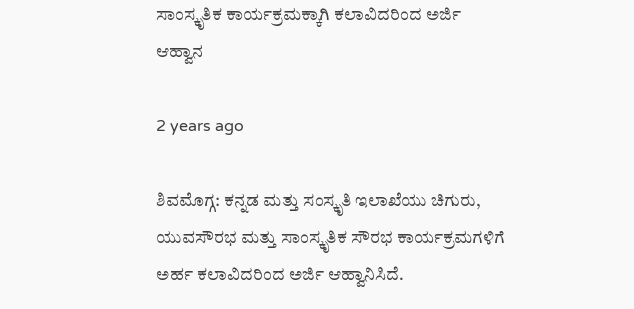ಸಾಂಸ್ಕೃತಿಕ ಕಾರ್ಯಕ್ರಮಕ್ಕಾಗಿ ಕಲಾವಿದರಿಂದ ಅರ್ಜಿ ಆಹ್ವಾನ

2 years ago

ಶಿವಮೊಗ್ಗ: ಕನ್ನಡ ಮತ್ತು ಸಂಸ್ಕೃತಿ ಇಲಾಖೆಯು ಚಿಗುರು, ಯುವಸೌರಭ ಮತ್ತು ಸಾಂಸ್ಕೃತಿಕ ಸೌರಭ ಕಾರ್ಯಕ್ರಮಗಳಿಗೆ ಅರ್ಹ ಕಲಾವಿದರಿಂದ ಅರ್ಜಿ ಆಹ್ವಾನಿಸಿದೆ.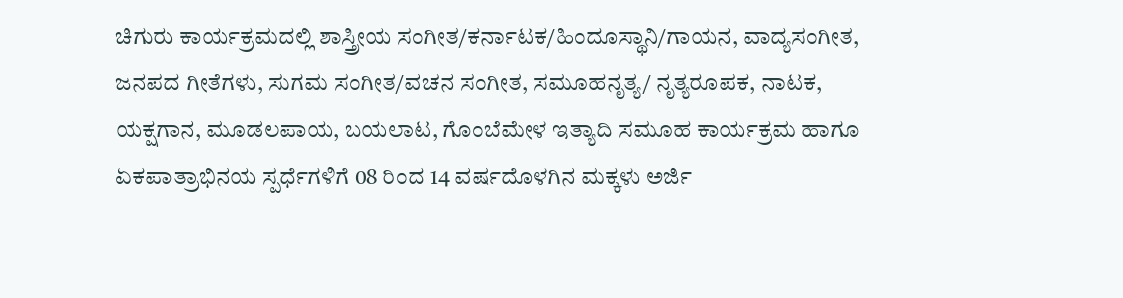ಚಿಗುರು ಕಾರ್ಯಕ್ರಮದಲ್ಲಿ ಶಾಸ್ತ್ರೀಯ ಸಂಗೀತ/ಕರ್ನಾಟಕ/ಹಿಂದೂಸ್ಥಾನಿ/ಗಾಯನ, ವಾದ್ಯಸಂಗೀತ, ಜನಪದ ಗೀತೆಗಳು, ಸುಗಮ ಸಂಗೀತ/ವಚನ ಸಂಗೀತ, ಸಮೂಹನೃತ್ಯ/ ನೃತ್ಯರೂಪಕ, ನಾಟಕ, ಯಕ್ಷಗಾನ, ಮೂಡಲಪಾಯ, ಬಯಲಾಟ, ಗೊಂಬೆಮೇಳ ಇತ್ಯಾದಿ ಸಮೂಹ ಕಾರ್ಯಕ್ರಮ ಹಾಗೂ ಏಕಪಾತ್ರಾಭಿನಯ ಸ್ಪರ್ಧೆಗಳಿಗೆ 08 ರಿಂದ 14 ವರ್ಷದೊಳಗಿನ ಮಕ್ಕಳು ಅರ್ಜಿ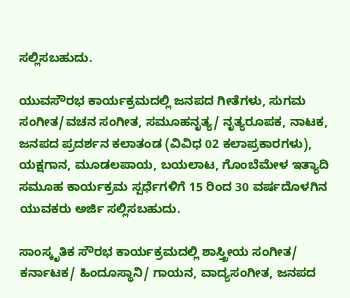ಸಲ್ಲಿಸಬಹುದು.

ಯುವಸೌರಭ ಕಾರ್ಯಕ್ರಮದಲ್ಲಿ ಜನಪದ ಗೀತೆಗಳು, ಸುಗಮ ಸಂಗೀತ/ವಚನ ಸಂಗೀತ, ಸಮೂಹನೃತ್ಯ/ ನೃತ್ಯರೂಪಕ, ನಾಟಕ, ಜನಪದ ಪ್ರದರ್ಶನ ಕಲಾತಂಡ (ವಿವಿಧ 02 ಕಲಾಪ್ರಕಾರಗಳು), ಯಕ್ಷಗಾನ, ಮೂಡಲಪಾಯ, ಬಯಲಾಟ, ಗೊಂಬೆಮೇಳ ಇತ್ಯಾದಿ ಸಮೂಹ ಕಾರ್ಯಕ್ರಮ ಸ್ಪರ್ಧೆಗಳಿಗೆ 15 ರಿಂದ 30 ವರ್ಷದೊಳಗಿನ ಯುವಕರು ಅರ್ಜಿ ಸಲ್ಲಿಸಬಹುದು.

ಸಾಂಸ್ಕೃತಿಕ ಸೌರಭ ಕಾರ್ಯಕ್ರಮದಲ್ಲಿ ಶಾಸ್ತ್ರೀಯ ಸಂಗೀತ/ ಕರ್ನಾಟಕ/ ಹಿಂದೂಸ್ಥಾನಿ/ ಗಾಯನ, ವಾದ್ಯಸಂಗೀತ, ಜನಪದ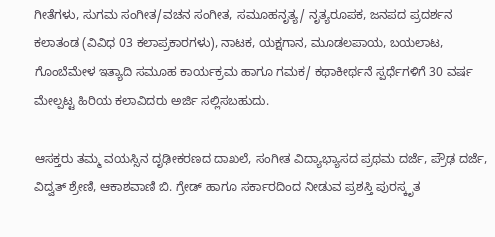ಗೀತೆಗಳು, ಸುಗಮ ಸಂಗೀತ/ವಚನ ಸಂಗೀತ, ಸಮೂಹನೃತ್ಯ/ ನೃತ್ಯರೂಪಕ, ಜನಪದ ಪ್ರದರ್ಶನ ಕಲಾತಂಡ (ವಿವಿಧ 03 ಕಲಾಪ್ರಕಾರಗಳು), ನಾಟಕ, ಯಕ್ಷಗಾನ, ಮೂಡಲಪಾಯ, ಬಯಲಾಟ, ಗೊಂಬೆಮೇಳ ಇತ್ಯಾದಿ ಸಮೂಹ ಕಾರ್ಯಕ್ರಮ ಹಾಗೂ ಗಮಕ/ ಕಥಾಕೀರ್ಥನೆ ಸ್ಪರ್ಧೆಗಳಿಗೆ 30 ವರ್ಷ ಮೇಲ್ಪಟ್ಟ ಹಿರಿಯ ಕಲಾವಿದರು ಅರ್ಜಿ ಸಲ್ಲಿಸಬಹುದು.

ಆಸಕ್ತರು ತಮ್ಮ ವಯಸ್ಸಿನ ದೃಢೀಕರಣದ ದಾಖಲೆ, ಸಂಗೀತ ವಿದ್ಯಾಭ್ಯಾಸದ ಪ್ರಥಮ ದರ್ಜೆ, ಪ್ರೌಢ ದರ್ಜೆ, ವಿದ್ವತ್ ಶ್ರೇಣಿ, ಆಕಾಶವಾಣಿ ಬಿ. ಗ್ರೇಡ್ ಹಾಗೂ ಸರ್ಕಾರದಿಂದ ನೀಡುವ ಪ್ರಶಸ್ತಿ ಪುರಸ್ಕೃತ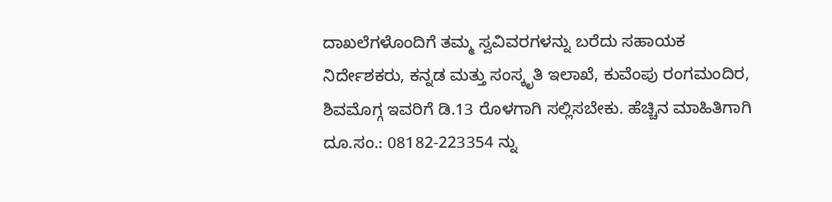ದಾಖಲೆಗಳೊಂದಿಗೆ ತಮ್ಮ ಸ್ವವಿವರಗಳನ್ನು ಬರೆದು ಸಹಾಯಕ ನಿರ್ದೇಶಕರು, ಕನ್ನಡ ಮತ್ತು ಸಂಸ್ಕೃತಿ ಇಲಾಖೆ, ಕುವೆಂಪು ರಂಗಮಂದಿರ, ಶಿವಮೊಗ್ಗ ಇವರಿಗೆ ಡಿ.13 ರೊಳಗಾಗಿ ಸಲ್ಲಿಸಬೇಕು. ಹೆಚ್ಚಿನ ಮಾಹಿತಿಗಾಗಿ ದೂ.ಸಂ.: 08182-223354 ನ್ನು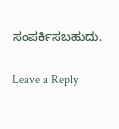ಸಂಪರ್ಕಿಸಬಹುದು.

Leave a Reply